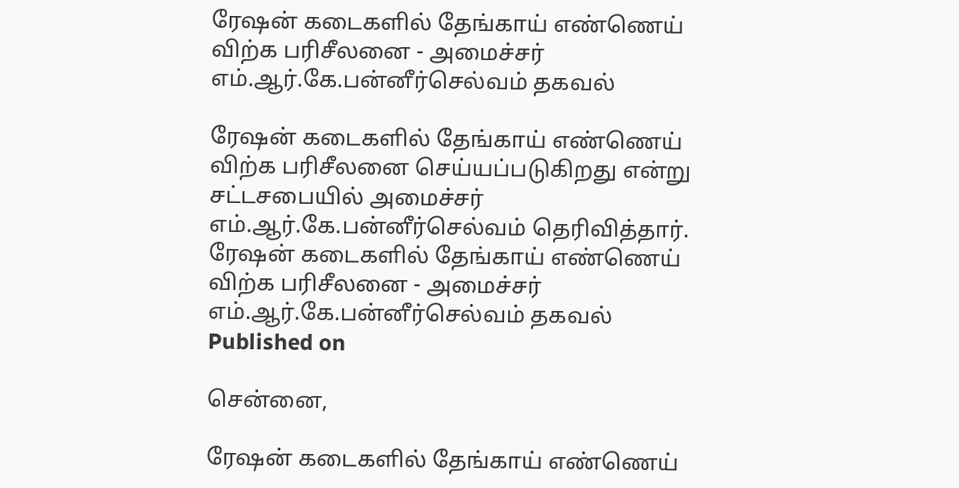ரேஷன் கடைகளில் தேங்காய் எண்ணெய் விற்க பரிசீலனை - அமைச்சர் எம்.ஆர்.கே.பன்னீர்செல்வம் தகவல்

ரேஷன் கடைகளில் தேங்காய் எண்ணெய் விற்க பரிசீலனை செய்யப்படுகிறது என்று சட்டசபையில் அமைச்சர் எம்.ஆர்.கே.பன்னீர்செல்வம் தெரிவித்தார்.
ரேஷன் கடைகளில் தேங்காய் எண்ணெய் விற்க பரிசீலனை - அமைச்சர் எம்.ஆர்.கே.பன்னீர்செல்வம் தகவல்
Published on

சென்னை,

ரேஷன் கடைகளில் தேங்காய் எண்ணெய்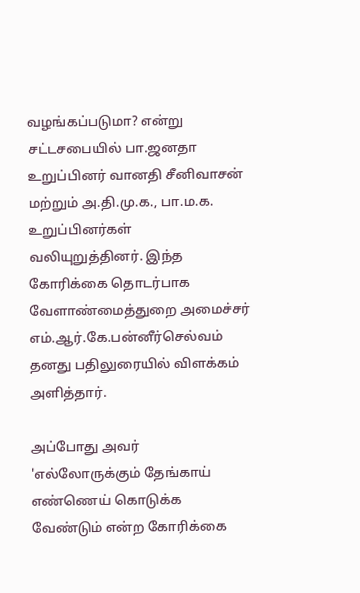வழங்கப்படுமா? என்று சட்டசபையில் பா.ஜனதா உறுப்பினர் வானதி சீனிவாசன் மற்றும் அ.தி.மு.க., பா.ம.க. உறுப்பினர்கள் வலியுறுத்தினர். இந்த கோரிக்கை தொடர்பாக வேளாண்மைத்துறை அமைச்சர் எம்.ஆர்.கே.பன்னீர்செல்வம் தனது பதிலுரையில் விளக்கம் அளித்தார்.

அப்போது அவர் 'எல்லோருக்கும் தேங்காய் எண்ணெய் கொடுக்க வேண்டும் என்ற கோரிக்கை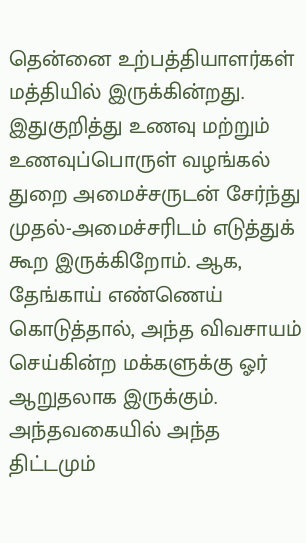தென்னை உற்பத்தியாளர்கள் மத்தியில் இருக்கின்றது. இதுகுறித்து உணவு மற்றும் உணவுப்பொருள் வழங்கல் துறை அமைச்சருடன் சேர்ந்து முதல்-அமைச்சரிடம் எடுத்துக் கூற இருக்கிறோம். ஆக, தேங்காய் எண்ணெய் கொடுத்தால், அந்த விவசாயம் செய்கின்ற மக்களுக்கு ஓர் ஆறுதலாக இருக்கும். அந்தவகையில் அந்த திட்டமும்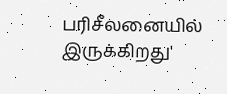பரிசீலனையில் இருக்கிறது'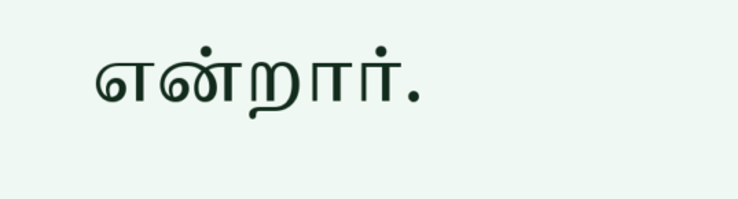என்றார்.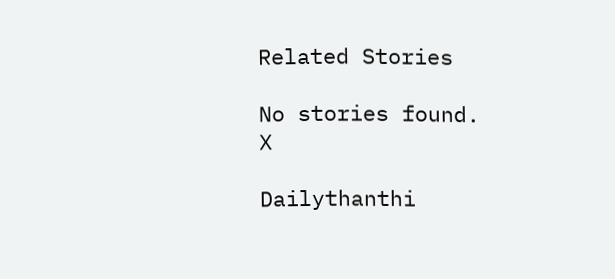Related Stories

No stories found.
X

Dailythanthi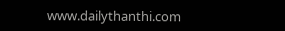www.dailythanthi.com